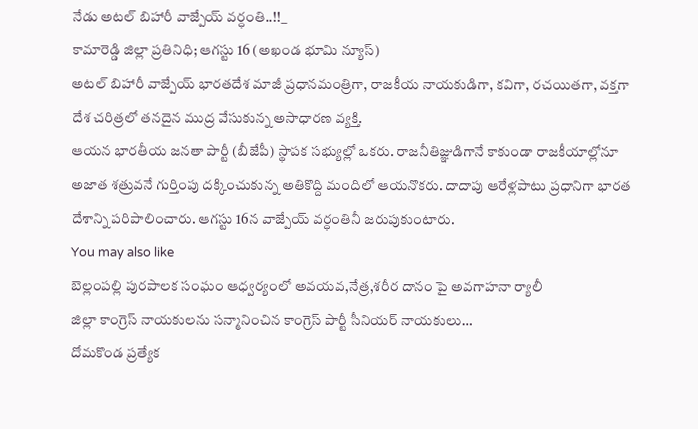నేడు అటల్ బిహారీ వాజ్పేయ్ వర్ధంతి..!!_
కామారెడ్డి జిల్లా ప్రతినిధి; ఆగస్టు 16 (అఖండ భూమి న్యూస్)
అటల్ బిహారీ వాజ్పేయ్ భారతదేశ మాజీ ప్రధానమంత్రిగా, రాజకీయ నాయకుడిగా, కవిగా, రచయితగా, వక్తగా దేశ చరిత్రలో తనదైన ముద్ర వేసుకున్న అసాధారణ వ్యక్తి.
ఆయన భారతీయ జనతా పార్టీ (బీజేపీ) స్థాపక సభ్యుల్లో ఒకరు. రాజనీతిజ్ఞుడిగానే కాకుండా రాజకీయాల్లోనూ అజాత శత్రువనే గుర్తింపు దక్కించుకున్న అతికొద్ది మందిలో ఆయనొకరు. దాదాపు ఆరేళ్లపాటు ప్రధానిగా భారత దేశాన్ని పరిపాలించారు. ఆగస్టు 16న వాజ్పేయ్ వర్ధంతినీ జరుపుకుంటారు.
You may also like
బెల్లంపల్లి పురపాలక సంఘం ఆధ్వర్యంలో అవయవ,నేత్ర,శరీర దానం పై అవగాహనా ర్యాలీ
జిల్లా కాంగ్రెస్ నాయకులను సన్మానించిన కాంగ్రెస్ పార్టీ సీనియర్ నాయకులు…
దోమకొండ ప్రత్యేక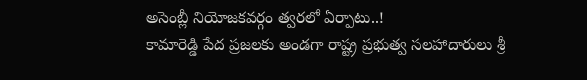అసెంబ్లీ నియోజకవర్గం త్వరలో ఏర్పాటు..!
కామారెడ్డి పేద ప్రజలకు అండగా రాష్ట్ర ప్రభుత్వ సలహాదారులు శ్రీ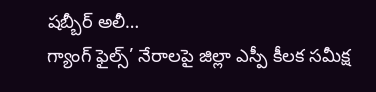షబ్బీర్ అలీ…
గ్యాంగ్ ఫైల్స్’ నేరాలపై జిల్లా ఎస్పీ కీలక సమీక్ష